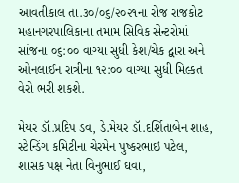આવતીકાલ તા.૩૦/૦૬/૨૦૨૧ના રોજ રાજકોટ મહાનગરપાલિકાના તમામ સિવિક સેન્ટરોમાં સાંજના ૦૬:૦૦ વાગ્યા સુધી કેશ/ચેક દ્વારા અને ઓનલાઈન રાત્રીના ૧૨:૦૦ વાગ્યા સુધી મિલ્કત વેરો ભરી શકશે.

મેયર ડૉ.પ્રદિપ ડવ, ડે.મેયર ડૉ.દર્શિતાબેન શાહ, સ્ટેન્ડિંગ કમિટીના ચેરમેન પુષ્કરભાઇ પટેલ, શાસક પક્ષ નેતા વિનુભાઈ ઘવા,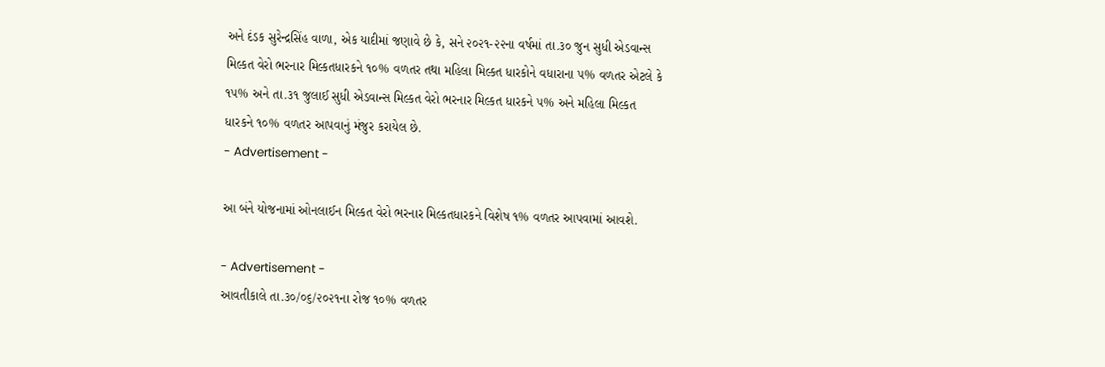અને દંડક સુરેન્દ્રસિંહ વાળા, એક યાદીમાં જણાવે છે કે, સને ૨૦૨૧-૨૨ના વર્ષમાં તા.૩૦ જુન સુધી એડવાન્સ મિલ્કત વેરો ભરનાર મિલ્કતધારકને ૧૦% વળતર તથા મહિલા મિલ્કત ધારકોને વધારાના ૫% વળતર એટલે કે ૧૫% અને તા.૩૧ જુલાઈ સુધી એડવાન્સ મિલ્કત વેરો ભરનાર મિલ્કત ધારકને ૫% અને મહિલા મિલ્કત ધારકને ૧૦% વળતર આપવાનું મંજુર કરાયેલ છે.
- Advertisement -

આ બંને યોજનામાં ઓનલાઈન મિલ્કત વેરો ભરનાર મિલ્કતધારકને વિશેષ ૧% વળતર આપવામાં આવશે.

- Advertisement -
આવતીકાલે તા.૩૦/૦૬/૨૦૨૧ના રોજ ૧૦% વળતર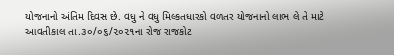યોજનાનો અંતિમ દિવસ છે. વધુ ને વધુ મિલ્કતધારકો વળતર યોજનાનો લાભ લે તે માટે આવતીકાલ તા.૩૦/૦૬/૨૦૨૧ના રોજ રાજકોટ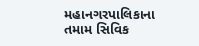મહાનગરપાલિકાના તમામ સિવિક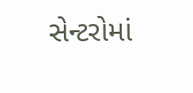સેન્ટરોમાં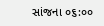સાંજના ૦૬:૦૦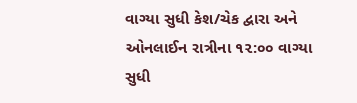વાગ્યા સુધી કેશ/ચેક દ્વારા અને ઓનલાઈન રાત્રીના ૧૨:૦૦ વાગ્યા સુધી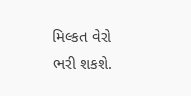મિલ્કત વેરો ભરી શકશે.